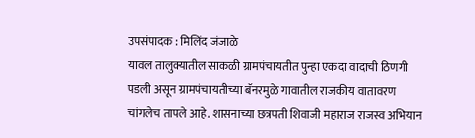उपसंपादक : मिलिंद जंजाळे
यावल तालुक्यातील साकळी ग्रामपंचायतीत पुन्हा एकदा वादाची ठिणगी पडली असून ग्रामपंचायतीच्या बॅनरमुळे गावातील राजकीय वातावरण चांगलेच तापले आहे. शासनाच्या छत्रपती शिवाजी महाराज राजस्व अभियान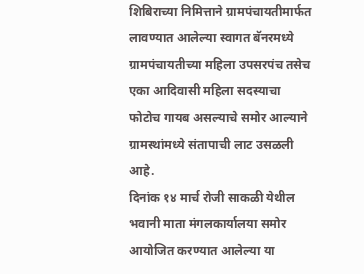शिबिराच्या निमित्ताने ग्रामपंचायतीमार्फत लावण्यात आलेल्या स्वागत बॅनरमध्ये ग्रामपंचायतीच्या महिला उपसरपंच तसेच एका आदिवासी महिला सदस्याचा फोटोच गायब असल्याचे समोर आल्याने ग्रामस्थांमध्ये संतापाची लाट उसळली आहे.
दिनांक १४ मार्च रोजी साकळी येथील भवानी माता मंगलकार्यालया समोर आयोजित करण्यात आलेल्या या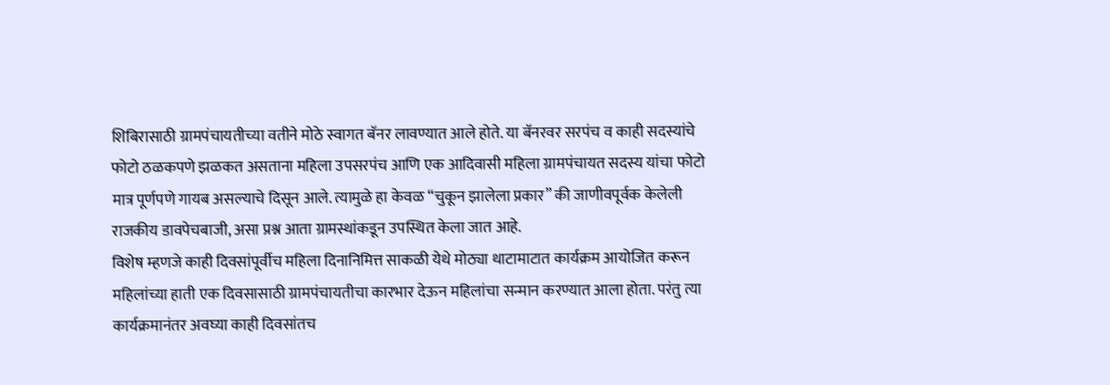शिबिरासाठी ग्रामपंचायतीच्या वतीने मोठे स्वागत बॅनर लावण्यात आले होते. या बॅनरवर सरपंच व काही सदस्यांचे फोटो ठळकपणे झळकत असताना महिला उपसरपंच आणि एक आदिवासी महिला ग्रामपंचायत सदस्य यांचा फोटो मात्र पूर्णपणे गायब असल्याचे दिसून आले. त्यामुळे हा केवळ “चुकून झालेला प्रकार” की जाणीवपूर्वक केलेली राजकीय डावपेचबाजी, असा प्रश्न आता ग्रामस्थांकडून उपस्थित केला जात आहे.
विशेष म्हणजे काही दिवसांपूर्वीच महिला दिनानिमित्त साकळी येथे मोठ्या थाटामाटात कार्यक्रम आयोजित करून महिलांच्या हाती एक दिवसासाठी ग्रामपंचायतीचा कारभार देऊन महिलांचा सन्मान करण्यात आला होता. परंतु त्या कार्यक्रमानंतर अवघ्या काही दिवसांतच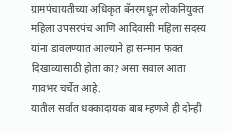ग्रामपंचायतीच्या अधिकृत बॅनरमधून लोकनियुक्त महिला उपसरपंच आणि आदिवासी महिला सदस्य यांना डावलण्यात आल्याने हा सन्मान फक्त दिखाव्यासाठी होता का? असा सवाल आता गावभर चर्चेत आहे.
यातील सर्वात धक्कादायक बाब म्हणजे ही दोन्ही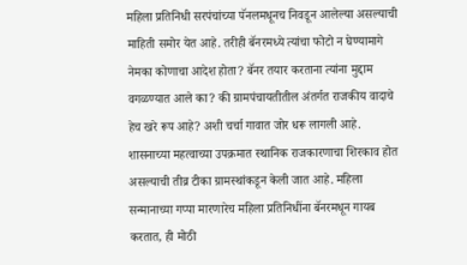महिला प्रतिनिधी सरपंचांच्या पॅनलमधूनच निवडून आलेल्या असल्याची माहिती समोर येत आहे. तरीही बॅनरमध्ये त्यांचा फोटो न घेण्यामागे नेमका कोणाचा आदेश होता? बॅनर तयार करताना त्यांना मुद्दाम वगळण्यात आले का? की ग्रामपंचायतीतील अंतर्गत राजकीय वादाचे हेच खरे रूप आहे? अशी चर्चा गावात जोर धरू लागली आहे.
शासनाच्या महत्वाच्या उपक्रमात स्थानिक राजकारणाचा शिरकाव होत असल्याची तीव्र टीका ग्रामस्थांकडून केली जात आहे. महिला सन्मानाच्या गप्पा मारणारेच महिला प्रतिनिधींना बॅनरमधून गायब करतात, ही मोठी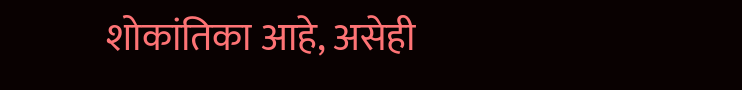शोकांतिका आहे, असेही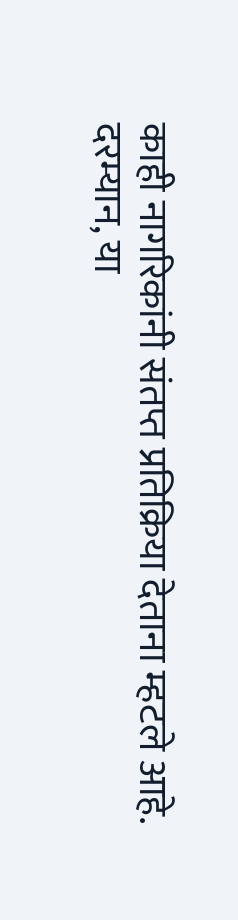काही नागरिकांनी संतप्त प्रतिक्रिया देताना म्हटले आहे.
दरम्यान, या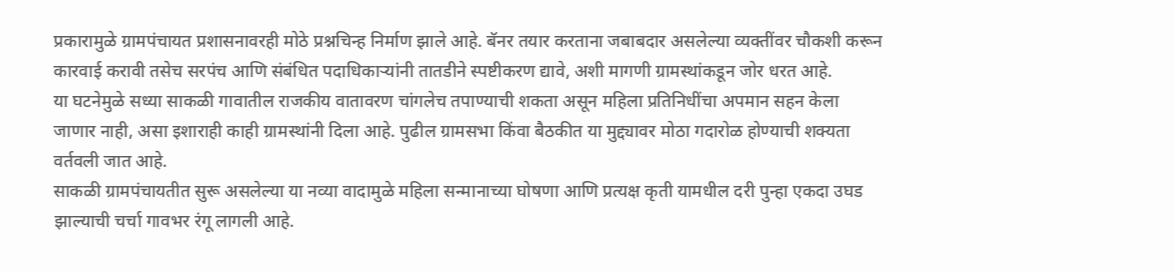प्रकारामुळे ग्रामपंचायत प्रशासनावरही मोठे प्रश्नचिन्ह निर्माण झाले आहे. बॅनर तयार करताना जबाबदार असलेल्या व्यक्तींवर चौकशी करून कारवाई करावी तसेच सरपंच आणि संबंधित पदाधिकाऱ्यांनी तातडीने स्पष्टीकरण द्यावे, अशी मागणी ग्रामस्थांकडून जोर धरत आहे.
या घटनेमुळे सध्या साकळी गावातील राजकीय वातावरण चांगलेच तपाण्याची शकता असून महिला प्रतिनिधींचा अपमान सहन केला जाणार नाही, असा इशाराही काही ग्रामस्थांनी दिला आहे. पुढील ग्रामसभा किंवा बैठकीत या मुद्द्यावर मोठा गदारोळ होण्याची शक्यता वर्तवली जात आहे.
साकळी ग्रामपंचायतीत सुरू असलेल्या या नव्या वादामुळे महिला सन्मानाच्या घोषणा आणि प्रत्यक्ष कृती यामधील दरी पुन्हा एकदा उघड झाल्याची चर्चा गावभर रंगू लागली आहे.